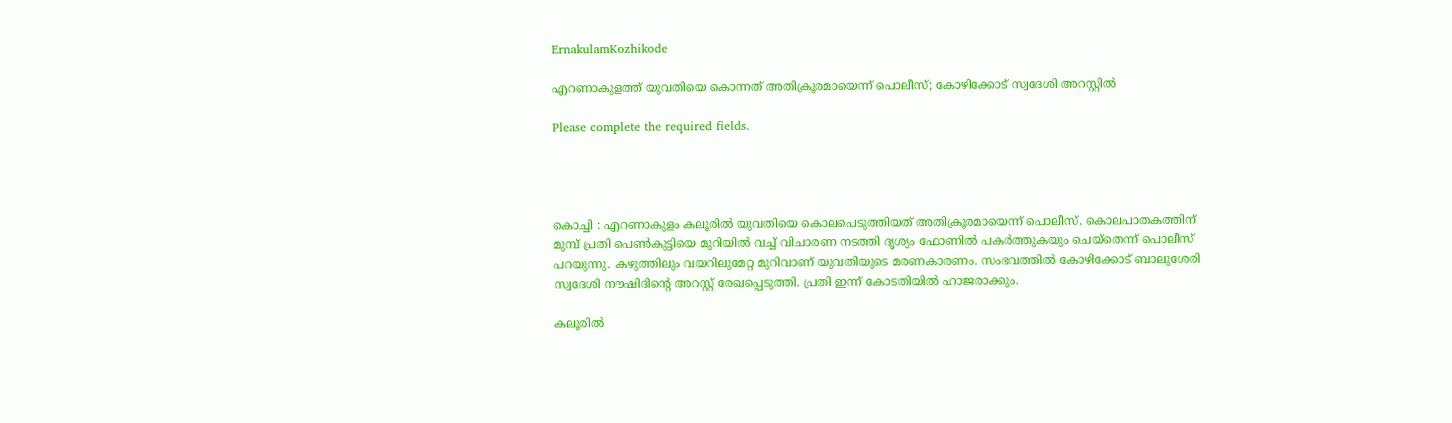ErnakulamKozhikode

എറണാകുളത്ത് യുവതിയെ കൊന്നത് അതിക്രൂരമായെന്ന് പൊലീസ്; കോഴിക്കോട് സ്വദേശി അറസ്റ്റിൽ

Please complete the required fields.




കൊച്ചി : എറണാകുളം കലൂരില്‍ യുവതിയെ കൊലപെടുത്തിയത് അതിക്രൂരമായെന്ന് പൊലീസ്. കൊലപാതകത്തിന് മുമ്പ് പ്രതി പെൺകുട്ടിയെ മുറിയില്‍ വച്ച് വിചാരണ നടത്തി ദൃശ്യം ഫോണില്‍ പകര്‍ത്തുകയും ചെയ്തെന്ന് പൊലീസ് പറയുന്നു. കഴുത്തിലും വയറിലുമേറ്റ മുറിവാണ് യുവതിയുടെ മരണകാരണം. സംഭവത്തില്‍ കോഴിക്കോട് ബാലുശേരി സ്വദേശി നൗഷിദിൻ്റെ അറസ്റ്റ് രേഖപ്പെടുത്തി. പ്രതി ഇന്ന് കോടതിയില്‍ ഹാജരാക്കും.

കലൂരില്‍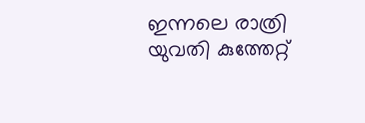ഇന്നലെ രാത്രി യുവതി കുത്തേറ്റ്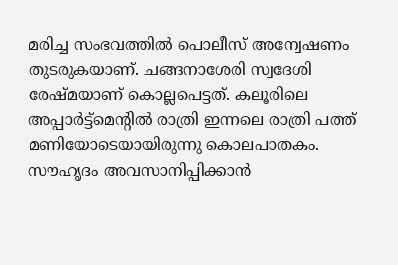മരിച്ച സംഭവത്തില്‍ പൊലീസ് അന്വേഷണം തുടരുകയാണ്. ചങ്ങനാശേരി സ്വദേശി രേഷ്മയാണ് കൊല്ലപെട്ടത്. കലൂരിലെ അപ്പാര്‍ട്ട്മെന്‍റില്‍ രാത്രി ഇന്നലെ രാത്രി പത്ത് മണിയോടെയായിരുന്നു കൊലപാതകം. സൗഹൃദം അവസാനിപ്പിക്കാൻ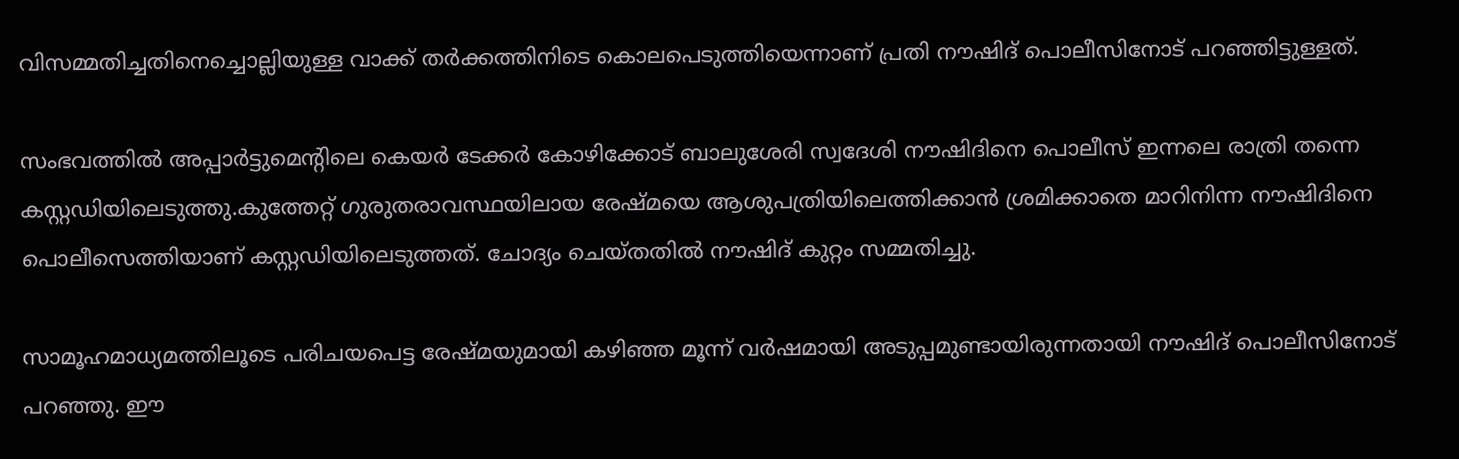വിസമ്മതിച്ചതിനെച്ചൊല്ലിയുള്ള വാക്ക് തര്‍ക്കത്തിനിടെ കൊലപെടുത്തിയെന്നാണ് പ്രതി നൗഷിദ് പൊലീസിനോട് പറഞ്ഞിട്ടുള്ളത്.

സംഭവത്തില്‍ അപ്പാര്‍ട്ടുമെന്‍റിലെ കെയര്‍ ടേക്കര്‍ കോഴിക്കോട് ബാലുശേരി സ്വദേശി നൗഷിദിനെ പൊലീസ് ഇന്നലെ രാത്രി തന്നെ കസ്റ്റഡിയിലെടുത്തു.കുത്തേറ്റ് ഗുരുതരാവസ്ഥയിലായ രേഷ്മയെ ആശുപത്രിയിലെത്തിക്കാൻ ശ്രമിക്കാതെ മാറിനിന്ന നൗഷിദിനെ പൊലീസെത്തിയാണ് കസ്റ്റഡിയിലെടുത്തത്. ചോദ്യം ചെയ്തതില്‍ നൗഷിദ് കുറ്റം സമ്മതിച്ചു.

സാമൂഹമാധ്യമത്തിലൂടെ പരിചയപെട്ട രേഷ്മയുമായി കഴിഞ്ഞ മൂന്ന് വര്‍ഷമായി അടുപ്പമുണ്ടായിരുന്നതായി നൗഷിദ് പൊലീസിനോട് പറഞ്ഞു. ഈ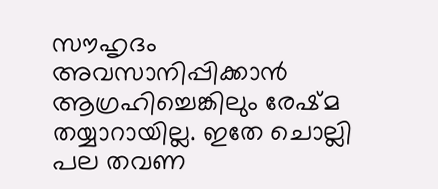സൗഹൃദം അവസാനിപ്പിക്കാൻ ആഗ്രഹിച്ചെങ്കിലും രേഷ്മ തയ്യാറായില്ല. ഇതേ ചൊല്ലി പല തവണ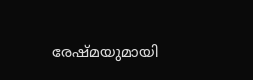രേഷ്മയുമായി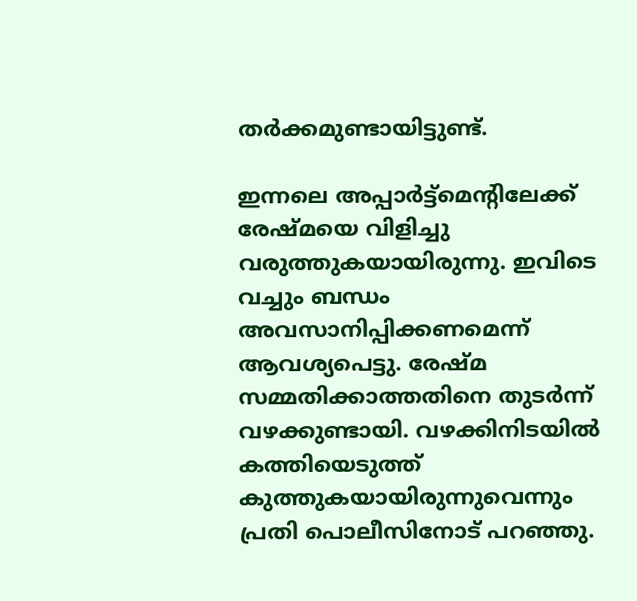തര്‍ക്കമുണ്ടായിട്ടുണ്ട്.

ഇന്നലെ അപ്പാര്‍ട്ട്മെന്‍റിലേക്ക് രേഷ്മയെ വിളിച്ചു വരുത്തുകയായിരുന്നു. ഇവിടെ വച്ചും ബന്ധം അവസാനിപ്പിക്കണമെന്ന് ആവശ്യപെട്ടു. രേഷ്മ സമ്മതിക്കാത്തതിനെ തുടര്‍ന്ന് വഴക്കുണ്ടായി. വഴക്കിനിടയില്‍ കത്തിയെടുത്ത് കുത്തുകയായിരുന്നുവെന്നും പ്രതി പൊലീസിനോട് പറഞ്ഞു.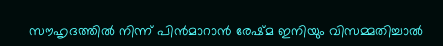സൗഹൃദത്തില്‍ നിന്ന് പിൻമാറാൻ രേഷ്മ ഇനിയും വിസമ്മതിച്ചാല്‍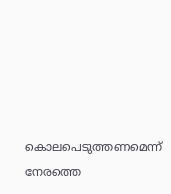കൊലപെടുത്തണമെന്ന് നേരത്തെ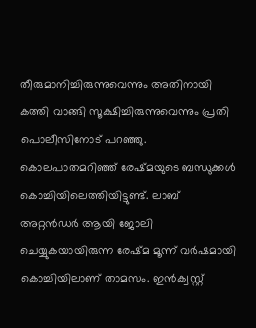തീരുമാനിച്ചിരുന്നുവെന്നും അതിനായി കത്തി വാങ്ങി സൂക്ഷിച്ചിരുന്നുവെന്നും പ്രതി പൊലീസിനോട് പറഞ്ഞു. കൊലപാതമറിഞ്ഞ് രേഷ്മയുടെ ബന്ധുക്കള്‍ കൊച്ചിയിലെത്തിയിട്ടുണ്ട്. ലാബ് അറ്റൻഡര്‍ ആയി ജോലി ചെയ്യുകയായിരുന്ന രേഷ്മ മൂന്ന് വര്‍ഷമായി കൊച്ചിയിലാണ് താമസം. ഇൻക്വസ്റ്റ്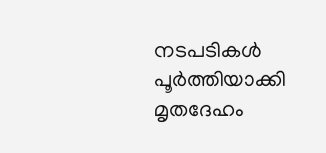നടപടികള്‍ പൂര്‍ത്തിയാക്കി മൃതദേഹം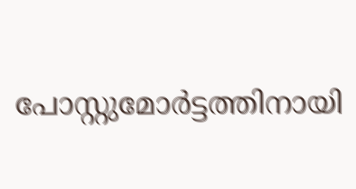പോസ്റ്റുമോര്‍ട്ടത്തിനായി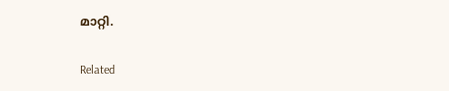മാറ്റി.

Related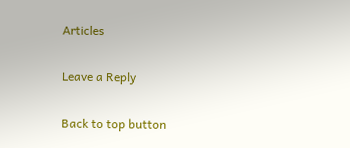Articles

Leave a Reply

Back to top button